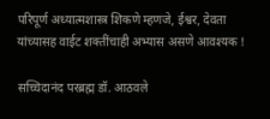परिपूर्ण अध्यात्मशास्त्र शिकणे म्हणजे, ईश्वर, देवता यांच्यासह वाईट शक्तींचाही अभ्यास असणे आवश्यक !

सच्चिदानंद परब्रह्म डॉ. आठवले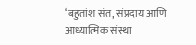‘बहुतांश संत, संप्रदाय आणि आध्यात्मिक संस्था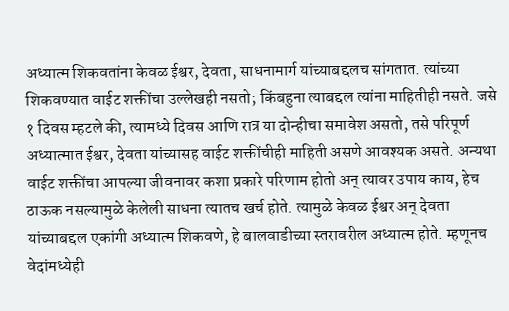अध्यात्म शिकवतांना केवळ ईश्वर, देवता, साधनामार्ग यांच्याबद्दलच सांगतात. त्यांच्या शिकवण्यात वाईट शक्तींचा उल्लेखही नसतो; किंबहुना त्याबद्दल त्यांना माहितीही नसते. जसे १ दिवस म्हटले की, त्यामध्ये दिवस आणि रात्र या दोन्हीचा समावेश असतो, तसे परिपूर्ण अध्यात्मात ईश्वर, देवता यांच्यासह वाईट शक्तींचीही माहिती असणे आवश्यक असते. अन्यथा वाईट शक्तींचा आपल्या जीवनावर कशा प्रकारे परिणाम होतो अन् त्यावर उपाय काय, हेच ठाऊक नसल्यामुळे केलेली साधना त्यातच खर्च होते. त्यामुळे केवळ ईश्वर अन् देवता यांच्याबद्दल एकांगी अध्यात्म शिकवणे, हे बालवाडीच्या स्तरावरील अध्यात्म होते. म्हणूनच वेदांमध्येही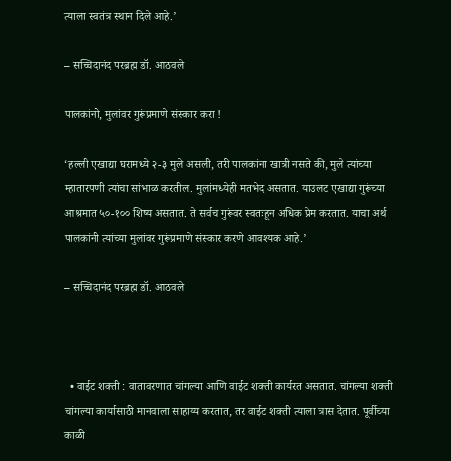त्याला स्वतंत्र स्थान दिले आहे.’

– सच्चिदानंद परब्रह्म डॉ. आठवले

पालकांनो, मुलांवर गुरूंप्रमाणे संस्कार करा !

‘हल्ली एखाद्या घरामध्ये २-३ मुले असली, तरी पालकांना खात्री नसते की, मुले त्यांच्या म्हातारपणी त्यांचा सांभाळ करतील. मुलांमध्येही मतभेद असतात. याउलट एखाद्या गुरूंच्या आश्रमात ५०-१०० शिष्य असतात. ते सर्वच गुरूंवर स्वतःहून अधिक प्रेम करतात. याचा अर्थ पालकांनी त्यांच्या मुलांवर गुरूंप्रमाणे संस्कार करणे आवश्यक आहे.’

– सच्चिदानंद परब्रह्म डॉ. आठवले



  • वाईट शक्ती : वातावरणात चांगल्या आणि वाईट शक्ती कार्यरत असतात. चांगल्या शक्ती चांगल्या कार्यासाठी मानवाला साहाय्य करतात, तर वाईट शक्ती त्याला त्रास देतात. पूर्वीच्या काळी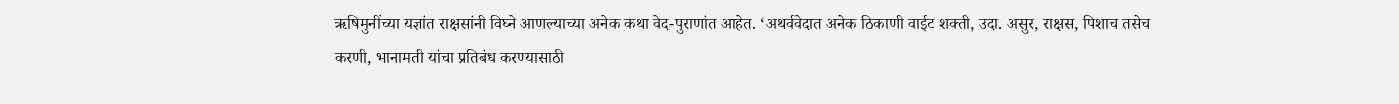ऋषिमुनींच्या यज्ञांत राक्षसांनी विघ्ने आणल्याच्या अनेक कथा वेद-पुराणांत आहेत. ‘अथर्ववेदात अनेक ठिकाणी वाईट शक्ती, उदा. असुर, राक्षस, पिशाच तसेच करणी, भानामती यांचा प्रतिबंध करण्यासाठी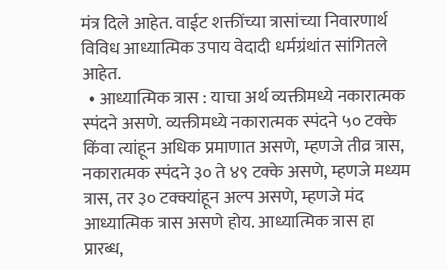मंत्र दिले आहेत. वाईट शक्तींच्या त्रासांच्या निवारणार्थ विविध आध्यात्मिक उपाय वेदादी धर्मग्रंथांत सांगितले आहेत.
  • आध्यात्मिक त्रास : याचा अर्थ व्यक्तीमध्ये नकारात्मक स्पंदने असणे. व्यक्तीमध्ये नकारात्मक स्पंदने ५० टक्के किंवा त्यांहून अधिक प्रमाणात असणे, म्हणजे तीव्र त्रास, नकारात्मक स्पंदने ३० ते ४९ टक्के असणे, म्हणजे मध्यम त्रास, तर ३० टक्क्यांहून अल्प असणे, म्हणजे मंद आध्यात्मिक त्रास असणे होय. आध्यात्मिक त्रास हा प्रारब्ध,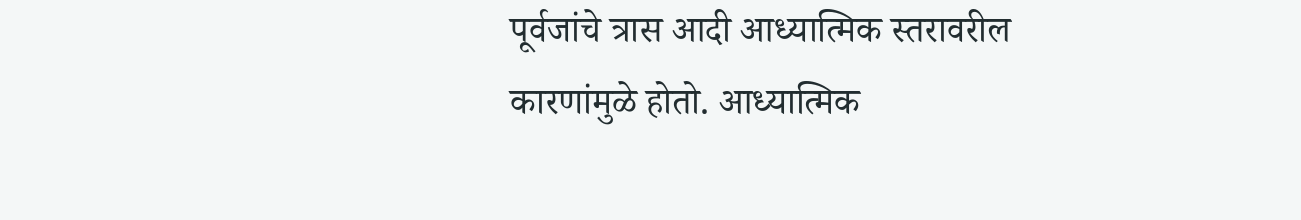पूर्वजांचे त्रास आदी आध्यात्मिक स्तरावरील कारणांमुळे होतो. आध्यात्मिक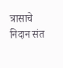त्रासाचे निदान संत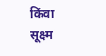किंवा सूक्ष्म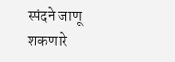स्पंदने जाणू शकणारे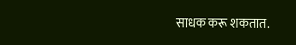साधक करू शकतात.